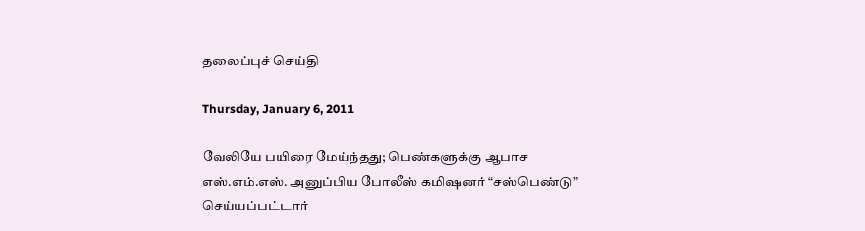தலைப்புச் செய்தி

Thursday, January 6, 2011

வேலியே பயிரை மேய்ந்தது; பெண்களுக்கு ஆபாச எஸ்.எம்.எஸ். அனுப்பிய போலீஸ் கமிஷனர் “சஸ்பெண்டு” செய்யப்பட்டார்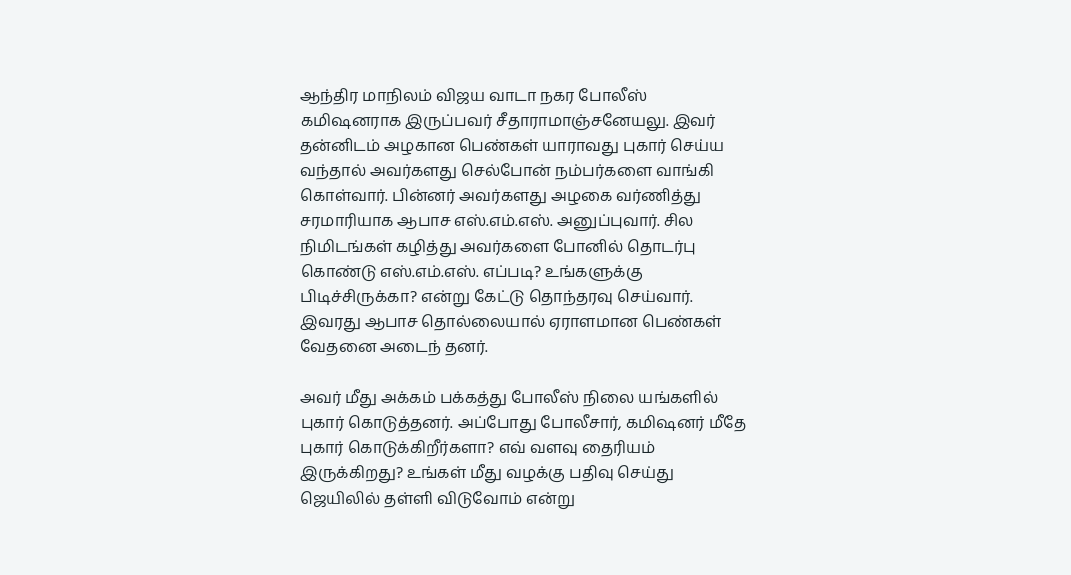ஆந்திர மாநிலம் விஜய வாடா நகர போலீஸ் கமிஷனராக இருப்பவர் சீதாராமாஞ்சனேயலு. இவர் தன்னிடம் அழகான பெண்கள் யாராவது புகார் செய்ய வந்தால் அவர்களது செல்போன் நம்பர்களை வாங்கி கொள்வார். பின்னர் அவர்களது அழகை வர்ணித்து சரமாரியாக ஆபாச எஸ்.எம்.எஸ். அனுப்புவார். சில நிமிடங்கள் கழித்து அவர்களை போனில் தொடர்பு கொண்டு எஸ்.எம்.எஸ். எப்படி? உங்களுக்கு பிடிச்சிருக்கா? என்று கேட்டு தொந்தரவு செய்வார். இவரது ஆபாச தொல்லையால் ஏராளமான பெண்கள் வேதனை அடைந் தனர்.

அவர் மீது அக்கம் பக்கத்து போலீஸ் நிலை யங்களில் புகார் கொடுத்தனர். அப்போது போலீசார், கமிஷனர் மீதே புகார் கொடுக்கிறீர்களா? எவ் வளவு தைரியம் இருக்கிறது? உங்கள் மீது வழக்கு பதிவு செய்து ஜெயிலில் தள்ளி விடுவோம் என்று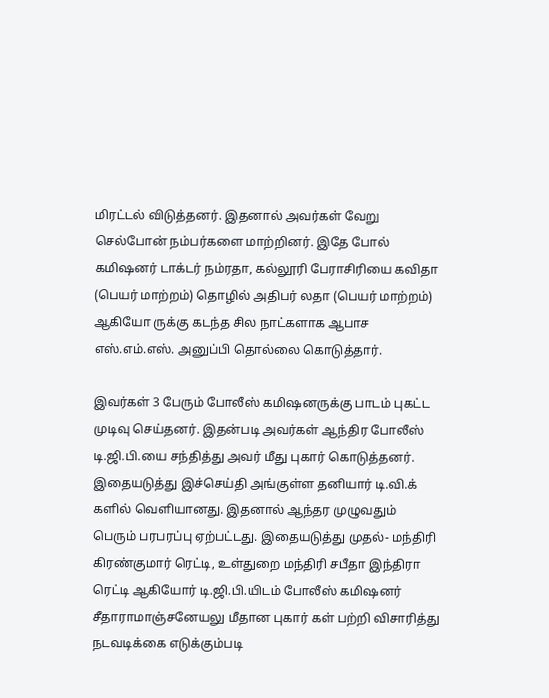மிரட்டல் விடுத்தனர். இதனால் அவர்கள் வேறு செல்போன் நம்பர்களை மாற்றினர். இதே போல் கமிஷனர் டாக்டர் நம்ரதா, கல்லூரி பேராசிரியை கவிதா (பெயர் மாற்றம்) தொழில் அதிபர் லதா (பெயர் மாற்றம்) ஆகியோ ருக்கு கடந்த சில நாட்களாக ஆபாச எஸ்.எம்.எஸ். அனுப்பி தொல்லை கொடுத்தார்.

இவர்கள் 3 பேரும் போலீஸ் கமிஷனருக்கு பாடம் புகட்ட முடிவு செய்தனர். இதன்படி அவர்கள் ஆந்திர போலீஸ் டி.ஜி.பி.யை சந்தித்து அவர் மீது புகார் கொடுத்தனர். இதையடுத்து இச்செய்தி அங்குள்ள தனியார் டி.வி.க் களில் வெளியானது. இதனால் ஆந்தர முழுவதும் பெரும் பரபரப்பு ஏற்பட்டது. இதையடுத்து முதல்- மந்திரி கிரண்குமார் ரெட்டி, உள்துறை மந்திரி சபீதா இந்திரா ரெட்டி ஆகியோர் டி.ஜி.பி.யிடம் போலீஸ் கமிஷனர் சீதாராமாஞ்சனேயலு மீதான புகார் கள் பற்றி விசாரித்து நடவடிக்கை எடுக்கும்படி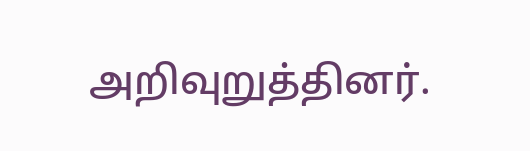அறிவுறுத்தினர்.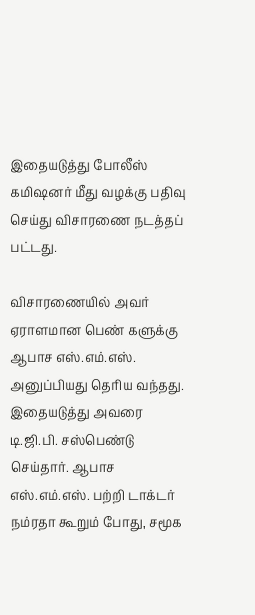இதையடுத்து போலீஸ் கமிஷனர் மீது வழக்கு பதிவு செய்து விசாரணை நடத்தப் பட்டது.

விசாரணையில் அவர் ஏராளமான பெண் களுக்கு ஆபாச எஸ்.எம்.எஸ். அனுப்பியது தெரிய வந்தது. இதையடுத்து அவரை டி.ஜி.பி. சஸ்பெண்டு செய்தார். ஆபாச எஸ்.எம்.எஸ். பற்றி டாக்டர் நம்ரதா கூறும் போது, சமூக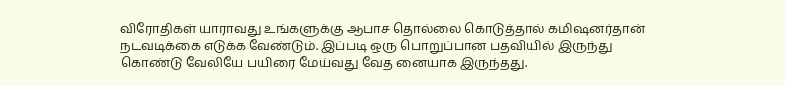விரோதிகள் யாராவது உங்களுக்கு ஆபாச தொல்லை கொடுத்தால் கமிஷனர்தான் நடவடிக்கை எடுக்க வேண்டும். இப்படி ஒரு பொறுப்பான பதவியில் இருந்து கொண்டு வேலியே பயிரை மேய்வது வேத னையாக இருந்தது.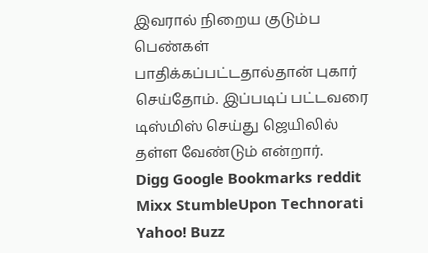இவரால் நிறைய குடும்ப பெண்கள் பாதிக்கப்பட்டதால்தான் புகார் செய்தோம். இப்படிப் பட்டவரை டிஸ்மிஸ் செய்து ஜெயிலில் தள்ள வேண்டும் என்றார்.
Digg Google Bookmarks reddit Mixx StumbleUpon Technorati Yahoo! Buzz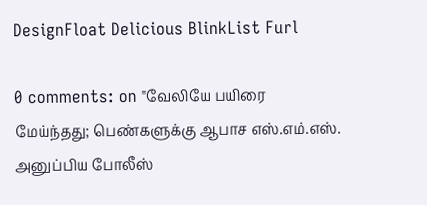DesignFloat Delicious BlinkList Furl

0 comments: on "வேலியே பயிரை மேய்ந்தது; பெண்களுக்கு ஆபாச எஸ்.எம்.எஸ். அனுப்பிய போலீஸ்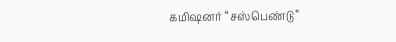கமிஷனர் “சஸ்பெண்டு”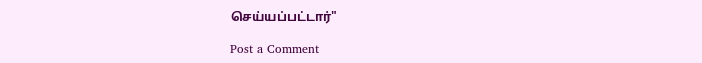செய்யப்பட்டார்"

Post a Comment